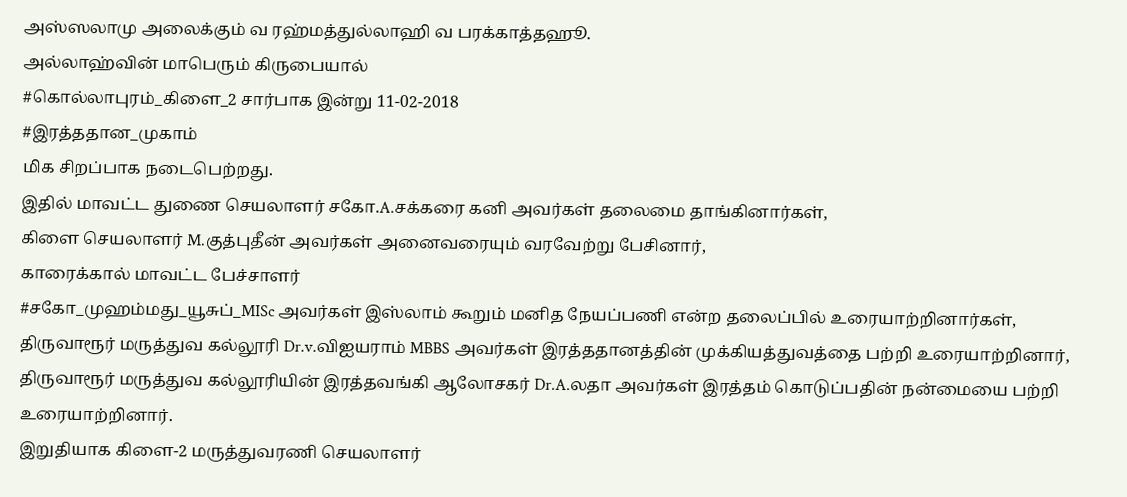அஸ்ஸலாமு அலைக்கும் வ ரஹ்மத்துல்லாஹி வ பரக்காத்தஹூ.
அல்லாஹ்வின் மாபெரும் கிருபையால்
#கொல்லாபுரம்_கிளை_2 சார்பாக இன்று 11-02-2018
#இரத்ததான_முகாம்
மிக சிறப்பாக நடைபெற்றது.
இதில் மாவட்ட துணை செயலாளர் சகோ.A.சக்கரை கனி அவர்கள் தலைமை தாங்கினார்கள்,
கிளை செயலாளர் M.குத்புதீன் அவர்கள் அனைவரையும் வரவேற்று பேசினார்,
காரைக்கால் மாவட்ட பேச்சாளர்
#சகோ_முஹம்மது_யூசுப்_MISc அவர்கள் இஸ்லாம் கூறும் மனித நேயப்பணி என்ற தலைப்பில் உரையாற்றினார்கள்,
திருவாரூர் மருத்துவ கல்லூரி Dr.v.விஐயராம் MBBS அவர்கள் இரத்ததானத்தின் முக்கியத்துவத்தை பற்றி உரையாற்றினார்,
திருவாரூர் மருத்துவ கல்லூரியின் இரத்தவங்கி ஆலோசகர் Dr.A.லதா அவர்கள் இரத்தம் கொடுப்பதின் நன்மையை பற்றி உரையாற்றினார்.
இறுதியாக கிளை-2 மருத்துவரணி செயலாளர்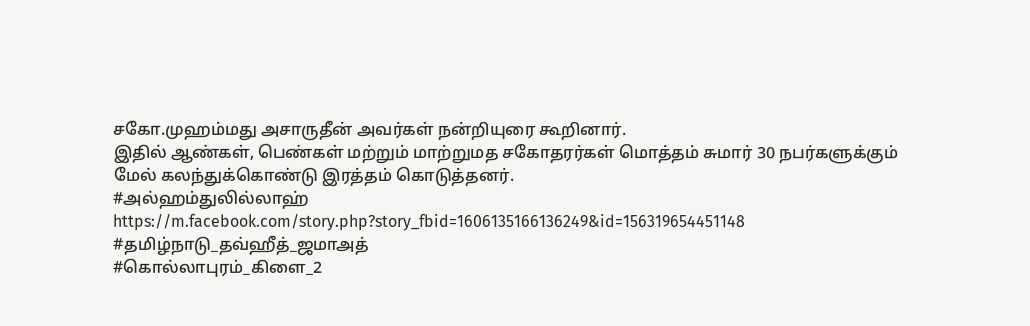சகோ.முஹம்மது அசாருதீன் அவர்கள் நன்றியுரை கூறினார்.
இதில் ஆண்கள், பெண்கள் மற்றும் மாற்றுமத சகோதரர்கள் மொத்தம் சுமார் 30 நபர்களுக்கும் மேல் கலந்துக்கொண்டு இரத்தம் கொடுத்தனர்.
#அல்ஹம்துலில்லாஹ்
https://m.facebook.com/story.php?story_fbid=1606135166136249&id=156319654451148
#தமிழ்நாடு_தவ்ஹீத்_ஜமாஅத்
#கொல்லாபுரம்_கிளை_2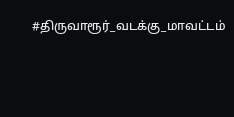#திருவாரூர்_வடக்கு_மாவட்டம்